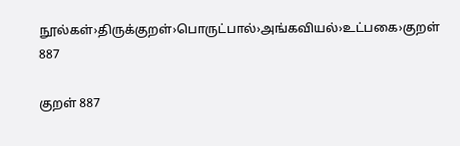நூல்கள்›திருக்குறள்›பொருட்பால்›அங்கவியல்›உட்பகை›குறள் 887

குறள் 887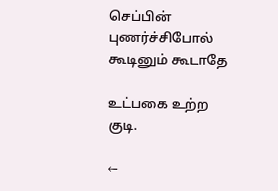செப்பின் புணர்ச்சிபோல் கூடினும் கூடாதே

உட்பகை உற்ற குடி.

←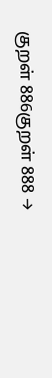குறள் 886குறள் 888 →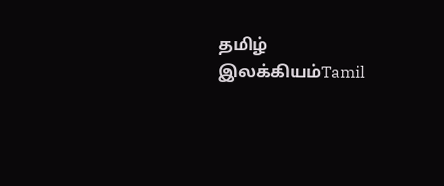தமிழ் இலக்கியம்Tamil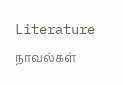Literature
நாவல்கள்